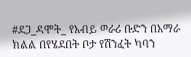#ደጋ_ዳሞት_ የአብይ ወራሪ ቡድን በአማራ ክልል በየሄደበት ቦታ የሽንፈት ካባን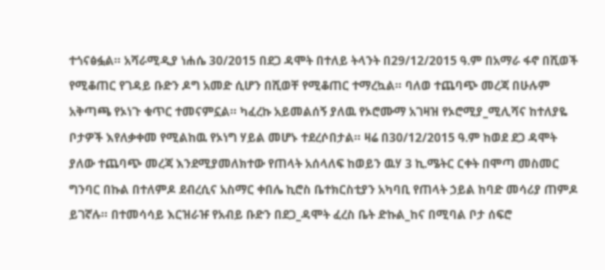ተጎናፅፏል። አሻራሚዲያ ነሐሴ 30/2015 በደጋ ዳሞት በተለይ ትላንት በ29/12/2015 ዓ.ም በአማራ ፋኖ በሺወች የሚቆጠር የገዳይ ቡድን ዶግ አመድ ሲሆን በሺወቸ የሚቆጠር ተማረኳል። ባለወ ተጨባጭ መረጃ በሁሉም አቅጣጫ የኦነጉ ቁጥር ተመናምኗል። ካፈረኩ አይመልሰኝ ያለዉ የኦሮሙማ አገዛዝ የኦሮሚያ_ሚሊሻና ከተለያዬ ቦታዎች እየለቃቀመ የሚልከዉ የኦነግ ሃይል መሆኑ ተደረሶበታል። ዛሬ በ30/12/2015 ዓ.ም ከወደ ደጋ ዳሞት ያለው ተጨባጭ መረጃ እንደሚያመለክተው የጠላት አሰላለፍ ከወይን ዉሃ 3 ኪ.ሜትር ርቀት በሞጣ መስመር ግንባር በኩል በተለምዶ ደብረሲና አስማር ቀበሌ ኪሮስ ቤተክርስቲያን አካባቢ የጠላት ኃይል ከባድ መሳሪያ ጠምዶ ይገኛሉ። በተመሳሳይ እርዝራዡ የአብይ ቡድን በደጋ_ዳሞት ፈረስ ቤት ድኩል_ከና በሚባል ቦታ ሰፍሮ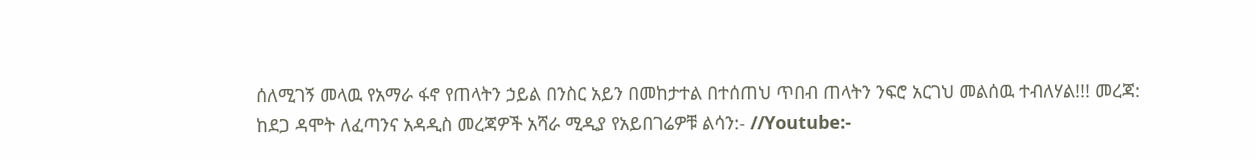ሰለሚገኝ መላዉ የአማራ ፋኖ የጠላትን ኃይል በንስር አይን በመከታተል በተሰጠህ ጥበብ ጠላትን ንፍሮ አርገህ መልሰዉ ተብለሃል!!! መረጃ: ከደጋ ዳሞት ለፈጣንና አዳዲስ መረጃዎች አሻራ ሚዲያ የአይበገሬዎቹ ልሳን:- //Youtube:-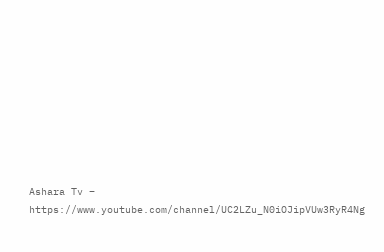Ashara Tv – https://www.youtube.com/channel/UC2LZu_N0iOJipVUw3RyR4Ng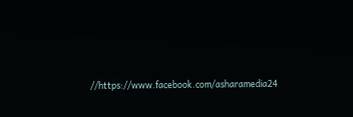//https://www.facebook.com/asharamedia24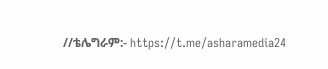//ቴሌግራም:- https://t.me/asharamedia24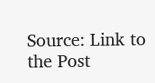Source: Link to the Post